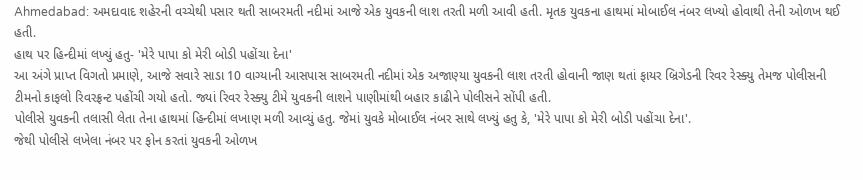Ahmedabad: અમદાવાદ શહેરની વચ્ચેથી પસાર થતી સાબરમતી નદીમાં આજે એક યુવકની લાશ તરતી મળી આવી હતી. મૃતક યુવકના હાથમાં મોબાઈલ નંબર લખ્યો હોવાથી તેની ઓળખ થઈ હતી.
હાથ પર હિન્દીમાં લખ્યું હતુ- 'મેરે પાપા કો મેરી બોડી પહોંચા દેના'
આ અંગે પ્રાપ્ત વિગતો પ્રમાણે, આજે સવારે સાડા 10 વાગ્યાની આસપાસ સાબરમતી નદીમાં એક અજાણ્યા યુવકની લાશ તરતી હોવાની જાણ થતાં ફાયર બ્રિગેડની રિવર રેસ્ક્યુ તેમજ પોલીસની ટીમનો કાફલો રિવરફ્રન્ટ પહોંચી ગયો હતો. જ્યાં રિવર રેસ્ક્યુ ટીમે યુવકની લાશને પાણીમાંથી બહાર કાઢીને પોલીસને સોંપી હતી.
પોલીસે યુવકની તલાસી લેતા તેના હાથમાં હિન્દીમાં લખાણ મળી આવ્યું હતુ. જેમાં યુવકે મોબાઈલ નંબર સાથે લખ્યું હતુ કે, 'મેરે પાપા કો મેરી બોડી પહોંચા દેના'.
જેથી પોલીસે લખેલા નંબર પર ફોન કરતાં યુવકની ઓળખ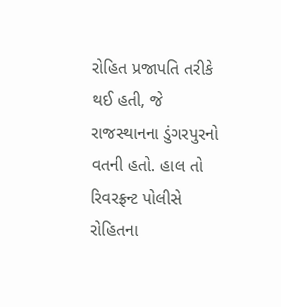રોહિત પ્રજાપતિ તરીકે થઈ હતી, જે રાજસ્થાનના ડુંગરપુરનો વતની હતો. હાલ તો રિવરફ્રન્ટ પોલીસે રોહિતના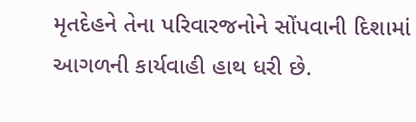મૃતદેહને તેના પરિવારજનોને સોંપવાની દિશામાં આગળની કાર્યવાહી હાથ ધરી છે.